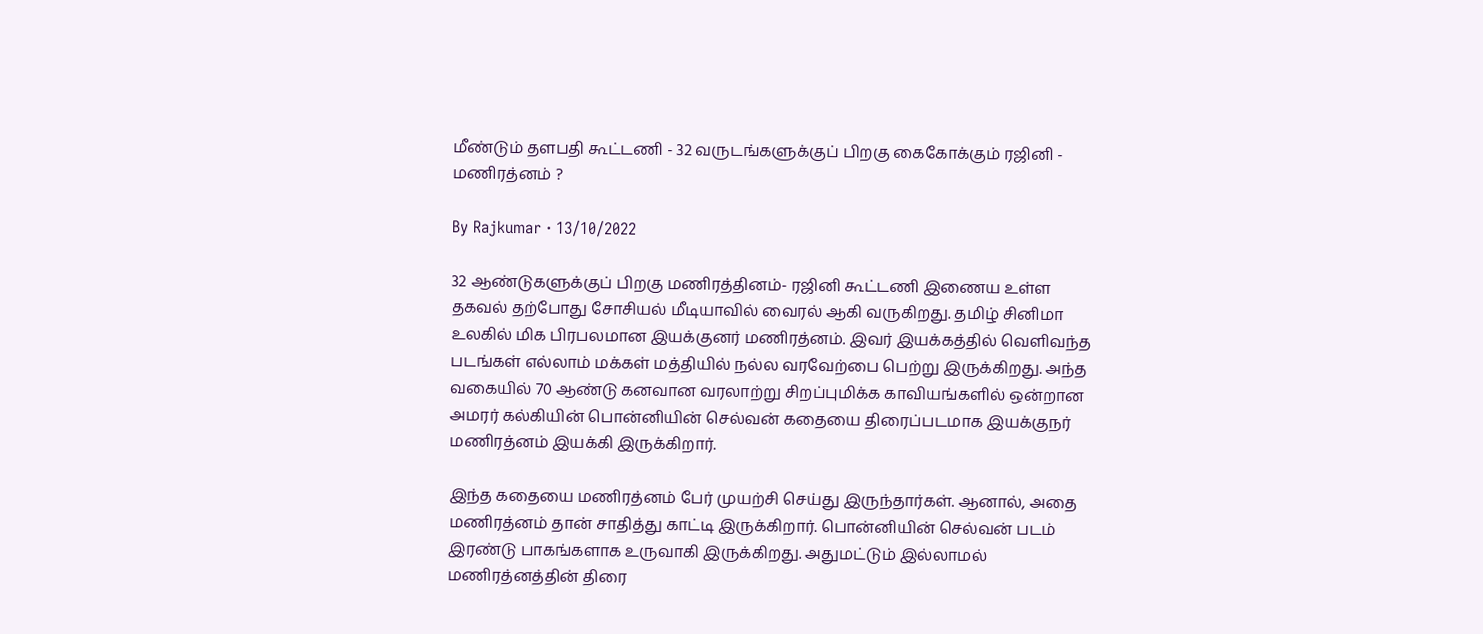மீண்டும் தளபதி கூட்டணி - 32 வருடங்களுக்குப் பிறகு கைகோக்கும் ரஜினி - மணிரத்னம் ?

By Rajkumar · 13/10/2022

32 ஆண்டுகளுக்குப் பிறகு மணிரத்தினம்- ரஜினி கூட்டணி இணைய உள்ள தகவல் தற்போது சோசியல் மீடியாவில் வைரல் ஆகி வருகிறது. தமிழ் சினிமா உலகில் மிக பிரபலமான இயக்குனர் மணிரத்னம். இவர் இயக்கத்தில் வெளிவந்த படங்கள் எல்லாம் மக்கள் மத்தியில் நல்ல வரவேற்பை பெற்று இருக்கிறது. அந்த வகையில் 70 ஆண்டு கனவான வரலாற்று சிறப்புமிக்க காவியங்களில் ஒன்றான அமரர் கல்கியின் பொன்னியின் செல்வன் கதையை திரைப்படமாக இயக்குநர் மணிரத்னம் இயக்கி இருக்கிறார்.

இந்த கதையை மணிரத்னம் பேர் முயற்சி செய்து இருந்தார்கள். ஆனால், அதை மணிரத்னம் தான் சாதித்து காட்டி இருக்கிறார். பொன்னியின் செல்வன் படம் இரண்டு பாகங்களாக உருவாகி இருக்கிறது. அதுமட்டும் இல்லாமல் மணிரத்னத்தின் திரை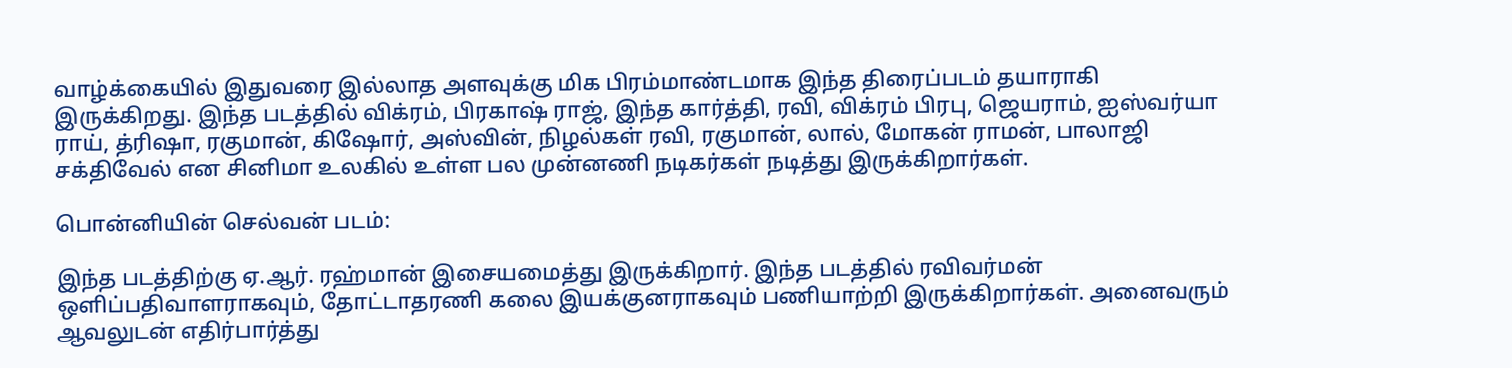வாழ்க்கையில் இதுவரை இல்லாத அளவுக்கு மிக பிரம்மாண்டமாக இந்த திரைப்படம் தயாராகி இருக்கிறது. இந்த படத்தில் விக்ரம், பிரகாஷ் ராஜ், இந்த கார்த்தி, ரவி, விக்ரம் பிரபு, ஜெயராம், ஐஸ்வர்யா ராய், த்ரிஷா, ரகுமான், கிஷோர், அஸ்வின், நிழல்கள் ரவி, ரகுமான், லால், மோகன் ராமன், பாலாஜி சக்திவேல் என சினிமா உலகில் உள்ள பல முன்னணி நடிகர்கள் நடித்து இருக்கிறார்கள்.

பொன்னியின் செல்வன் படம்:

இந்த படத்திற்கு ஏ.ஆர். ரஹ்மான் இசையமைத்து இருக்கிறார். இந்த படத்தில் ரவிவர்மன் ஒளிப்பதிவாளராகவும், தோட்டாதரணி கலை இயக்குனராகவும் பணியாற்றி இருக்கிறார்கள். அனைவரும் ஆவலுடன் எதிர்பார்த்து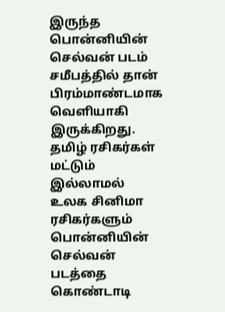இருந்த பொன்னியின் செல்வன் படம் சமீபத்தில் தான் பிரம்மாண்டமாக வெளியாகி இருக்கிறது. தமிழ் ரசிகர்கள் மட்டும் இல்லாமல் உலக சினிமா ரசிகர்களும் பொன்னியின் செல்வன் படத்தை கொண்டாடி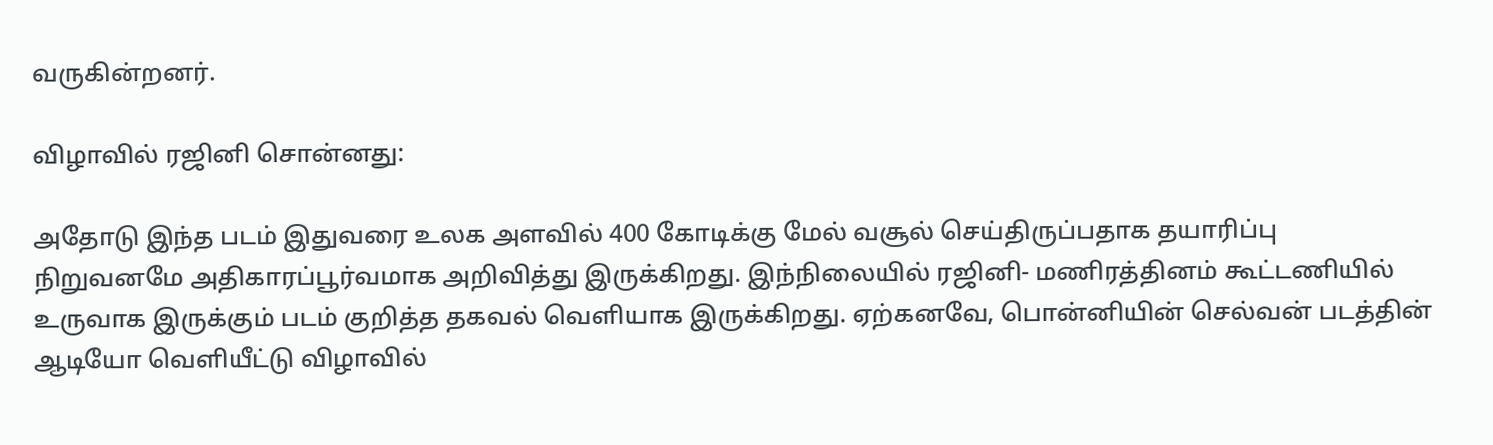வருகின்றனர்.

விழாவில் ரஜினி சொன்னது:

அதோடு இந்த படம் இதுவரை உலக அளவில் 400 கோடிக்கு மேல் வசூல் செய்திருப்பதாக தயாரிப்பு நிறுவனமே அதிகாரப்பூர்வமாக அறிவித்து இருக்கிறது. இந்நிலையில் ரஜினி- மணிரத்தினம் கூட்டணியில் உருவாக இருக்கும் படம் குறித்த தகவல் வெளியாக இருக்கிறது. ஏற்கனவே, பொன்னியின் செல்வன் படத்தின் ஆடியோ வெளியீட்டு விழாவில்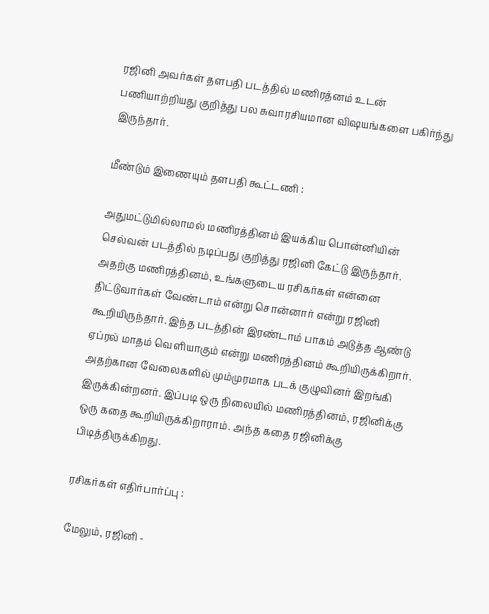ரஜினி அவர்கள் தளபதி படத்தில் மணிரத்னம் உடன் பணியாற்றியது குறித்து பல சுவாரசியமான விஷயங்களை பகிர்ந்து இருந்தார்.

மீண்டும் இணையும் தளபதி கூட்டணி :

அதுமட்டுமில்லாமல் மணிரத்தினம் இயக்கிய பொன்னியின் செல்வன் படத்தில் நடிப்பது குறித்து ரஜினி கேட்டு இருந்தார். அதற்கு மணிரத்தினம், உங்களுடைய ரசிகர்கள் என்னை திட்டுவார்கள் வேண்டாம் என்று சொன்னார் என்று ரஜினி கூறியிருந்தார். இந்த படத்தின் இரண்டாம் பாகம் அடுத்த ஆண்டு ஏப்ரல் மாதம் வெளியாகும் என்று மணிரத்தினம் கூறியிருக்கிறார். அதற்கான வேலைகளில் மும்முரமாக படக் குழுவினர் இறங்கி இருக்கின்றனர். இப்படி ஒரு நிலையில் மணிரத்தினம், ரஜினிக்கு ஒரு கதை கூறியிருக்கிறாராம். அந்த கதை ரஜினிக்கு பிடித்திருக்கிறது.

ரசிகர்கள் எதிர்பார்ப்பு :

மேலும், ரஜினி -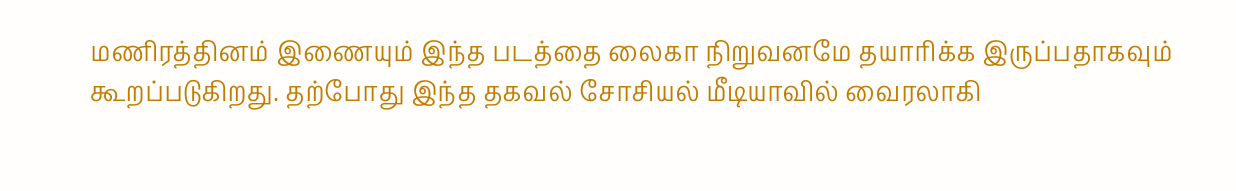மணிரத்தினம் இணையும் இந்த படத்தை லைகா நிறுவனமே தயாரிக்க இருப்பதாகவும் கூறப்படுகிறது. தற்போது இந்த தகவல் சோசியல் மீடியாவில் வைரலாகி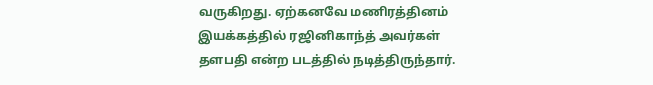வருகிறது. ஏற்கனவே மணிரத்தினம் இயக்கத்தில் ரஜினிகாந்த் அவர்கள் தளபதி என்ற படத்தில் நடித்திருந்தார்.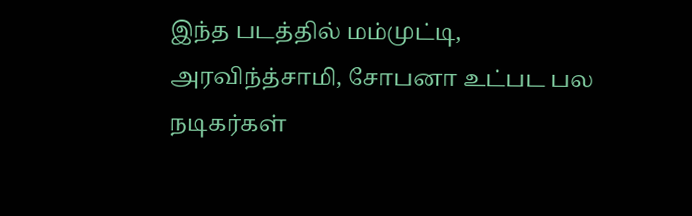இந்த படத்தில் மம்முட்டி, அரவிந்த்சாமி, சோபனா உட்பட பல நடிகர்கள்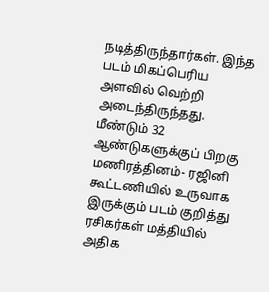நடித்திருந்தார்கள். இந்த படம் மிகப்பெரிய அளவில் வெற்றி அடைந்திருந்தது. மீண்டும் 32 ஆண்டுகளுக்குப் பிறகு மணிரத்தினம்- ரஜினி கூட்டணியில் உருவாக இருக்கும் படம் குறித்து ரசிகர்கள் மத்தியில் அதிக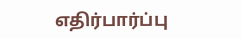எதிர்பார்ப்பு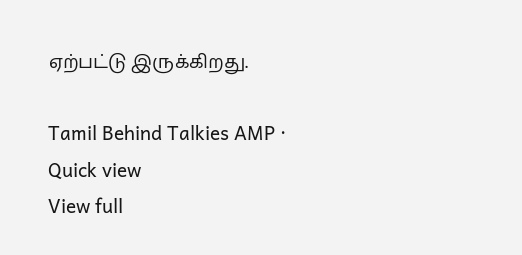ஏற்பட்டு இருக்கிறது.

Tamil Behind Talkies AMP · Quick view
View full